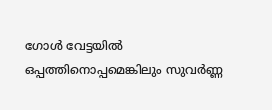ഗോള്‍ വേട്ടയില്‍ ഒപ്പത്തിനൊപ്പമെങ്കിലും സുവര്‍ണ്ണ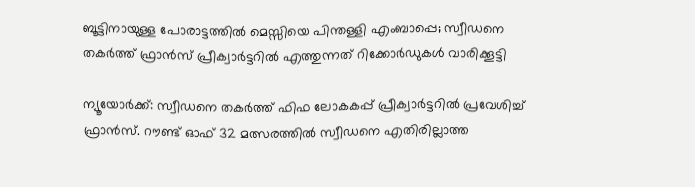ബൂട്ടിനായുള്ള പോരാട്ടത്തില്‍ മെസ്സിയെ പിന്തള്ളി എംബാപ്പെ; സ്വീഡനെ തകര്‍ത്ത് ഫ്രാന്‍സ് പ്രീക്വാര്‍ട്ടറില്‍ എത്തുന്നത് റിക്കോര്‍ഡുകള്‍ വാരിക്കൂട്ടി

ന്യൂയോര്‍ക്ക്: സ്വീഡനെ തകര്‍ത്ത് ഫിഫ ലോകകപ്പ് പ്രീക്വാര്‍ട്ടറില്‍ പ്രവേശിച്ച് ഫ്രാന്‍സ്. റൗണ്ട് ഓഫ് 32 മത്സരത്തില്‍ സ്വീഡനെ എതിരില്ലാത്ത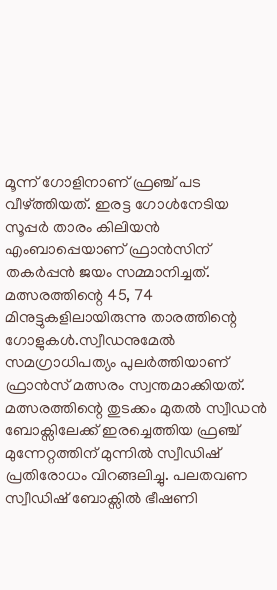മൂന്ന് ഗോളിനാണ് ഫ്രഞ്ച് പട വീഴ്ത്തിയത്. ഇരട്ട ഗോള്‍നേടിയ സൂപ്പര്‍ താരം കിലിയന്‍ എംബാപ്പെയാണ് ഫ്രാന്‍സിന് തകര്‍പ്പന്‍ ജയം സമ്മാനിച്ചത്. മത്സരത്തിന്റെ 45, 74 മിനുട്ടുകളിലായിരുന്നു താരത്തിന്റെ ഗോളുകള്‍.സ്വീഡനുമേല്‍ സമഗ്രാധിപത്യം പുലര്‍ത്തിയാണ് ഫ്രാന്‍സ് മത്സരം സ്വന്തമാക്കിയത്. മത്സരത്തിന്റെ തുടക്കം മുതല്‍ സ്വീഡന്‍ ബോക്സിലേക്ക് ഇരച്ചെത്തിയ ഫ്രഞ്ച് മുന്നേറ്റത്തിന് മുന്നില്‍ സ്വീഡിഷ് പ്രതിരോധം വിറങ്ങലിച്ചു. പലതവണ സ്വീഡിഷ് ബോക്സില്‍ ഭീഷണി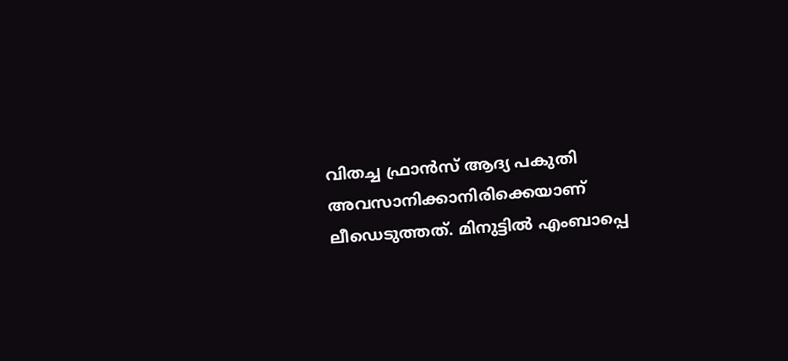വിതച്ച ഫ്രാന്‍സ് ആദ്യ പകുതി അവസാനിക്കാനിരിക്കെയാണ് ലീഡെടുത്തത്. മിനുട്ടില്‍ എംബാപ്പെ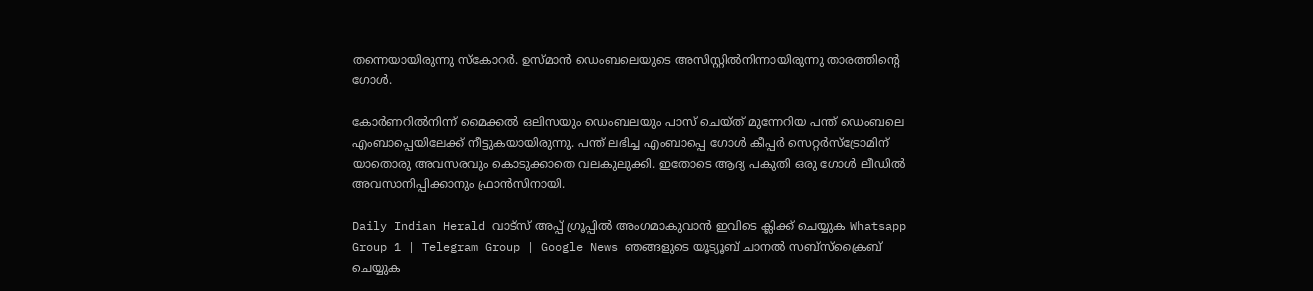തന്നെയായിരുന്നു സ്‌കോറര്‍. ഉസ്മാന്‍ ഡെംബലെയുടെ അസിസ്റ്റില്‍നിന്നായിരുന്നു താരത്തിന്റെ ഗോള്‍.

കോര്‍ണറില്‍നിന്ന് മൈക്കല്‍ ഒലിസയും ഡെംബലയും പാസ് ചെയ്ത് മുന്നേറിയ പന്ത് ഡെംബലെ എംബാപ്പെയിലേക്ക് നീട്ടുകയായിരുന്നു. പന്ത് ലഭിച്ച എംബാപ്പെ ഗോള്‍ കീപ്പര്‍ സെറ്റര്‍സ്ട്രോമിന് യാതൊരു അവസരവും കൊടുക്കാതെ വലകുലുക്കി. ഇതോടെ ആദ്യ പകുതി ഒരു ഗോള്‍ ലീഡില്‍ അവസാനിപ്പിക്കാനും ഫ്രാന്‍സിനായി.

Daily Indian Herald വാട്സ് അപ്പ് ഗ്രൂപ്പിൽ അംഗമാകുവാൻ ഇവിടെ ക്ലിക്ക് ചെയ്യുക Whatsapp Group 1 | Telegram Group | Google News ഞങ്ങളുടെ യൂട്യൂബ് ചാനൽ സബ്സ്ക്രൈബ് ചെയ്യുക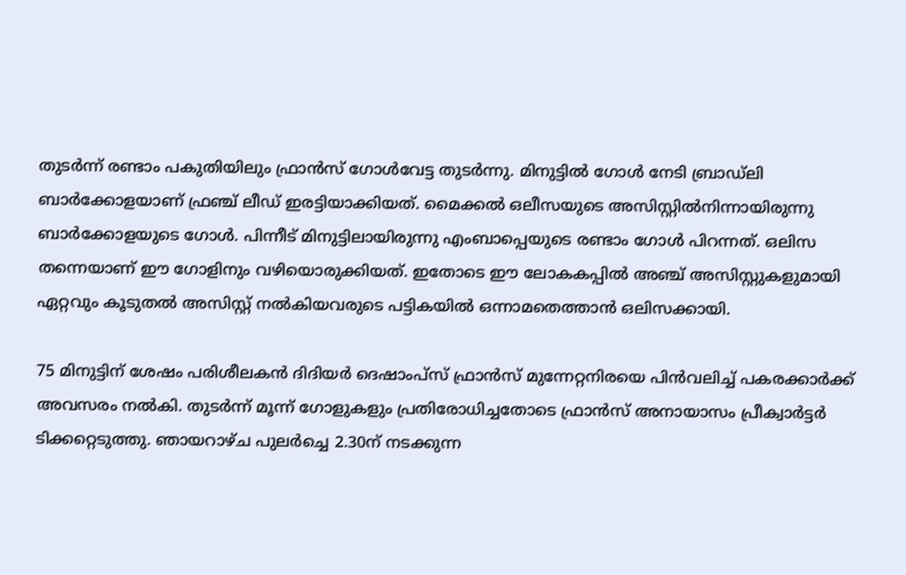തുടര്‍ന്ന് രണ്ടാം പകുതിയിലും ഫ്രാന്‍സ് ഗോള്‍വേട്ട തുടര്‍ന്നു. മിനുട്ടില്‍ ഗോള്‍ നേടി ബ്രാഡ്ലി ബാര്‍ക്കോളയാണ് ഫ്രഞ്ച് ലീഡ് ഇരട്ടിയാക്കിയത്. മൈക്കല്‍ ഒലീസയുടെ അസിസ്റ്റില്‍നിന്നായിരുന്നു ബാര്‍ക്കോളയുടെ ഗോള്‍. പിന്നീട് മിനുട്ടിലായിരുന്നു എംബാപ്പെയുടെ രണ്ടാം ഗോള്‍ പിറന്നത്. ഒലിസ തന്നെയാണ് ഈ ഗോളിനും വഴിയൊരുക്കിയത്. ഇതോടെ ഈ ലോകകപ്പില്‍ അഞ്ച് അസിസ്റ്റുകളുമായി ഏറ്റവും കൂടുതല്‍ അസിസ്റ്റ് നല്‍കിയവരുടെ പട്ടികയില്‍ ഒന്നാമതെത്താന്‍ ഒലിസക്കായി.

75 മിനുട്ടിന് ശേഷം പരിശീലകന്‍ ദിദിയര്‍ ദെഷാംപ്സ് ഫ്രാന്‍സ് മുന്നേറ്റനിരയെ പിന്‍വലിച്ച് പകരക്കാര്‍ക്ക് അവസരം നല്‍കി. തുടര്‍ന്ന് മൂന്ന് ഗോളുകളും പ്രതിരോധിച്ചതോടെ ഫ്രാന്‍സ് അനായാസം പ്രീക്വാര്‍ട്ടര്‍ ടിക്കറ്റെടുത്തു. ഞായറാഴ്ച പുലര്‍ച്ചെ 2.30ന് നടക്കുന്ന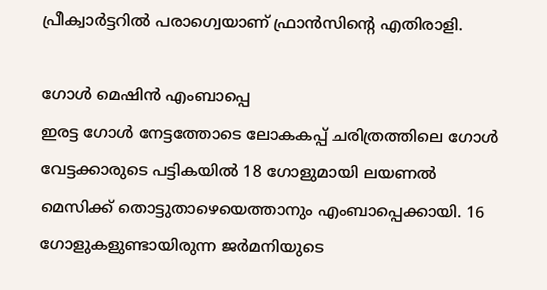പ്രീക്വാര്‍ട്ടറില്‍ പരാഗ്വെയാണ് ഫ്രാന്‍സിന്റെ എതിരാളി.

ഗോള്‍ മെഷിന്‍ എംബാപ്പെ
ഇരട്ട ഗോള്‍ നേട്ടത്തോടെ ലോകകപ്പ് ചരിത്രത്തിലെ ഗോള്‍ വേട്ടക്കാരുടെ പട്ടികയില്‍ 18 ഗോളുമായി ലയണല്‍ മെസിക്ക് തൊട്ടുതാഴെയെത്താനും എംബാപ്പെക്കായി. 16 ഗോളുകളുണ്ടായിരുന്ന ജര്‍മനിയുടെ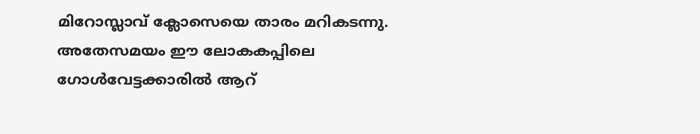മിറോസ്ലാവ് ക്ലോസെയെ താരം മറികടന്നു. അതേസമയം ഈ ലോകകപ്പിലെ ഗോള്‍വേട്ടക്കാരില്‍ ആറ്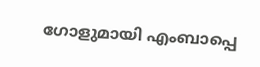ഗോളുമായി എംബാപ്പെ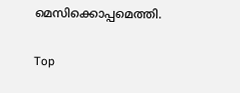മെസിക്കൊപ്പമെത്തി.

Top